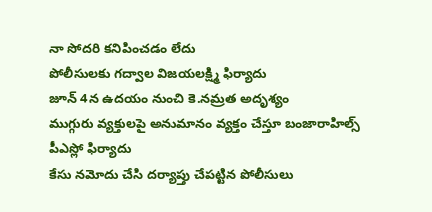నా సోదరి కనిపించడం లేదు
పోలీసులకు గద్వాల విజయలక్ష్మి ఫిర్యాదు
జూన్ 4న ఉదయం నుంచి కె.నమ్రత అదృశ్యం
ముగ్గురు వ్యక్తులపై అనుమానం వ్యక్తం చేస్తూ బంజారాహిల్స్ పీఎస్లో ఫిర్యాదు
కేసు నమోదు చేసి దర్యాప్తు చేపట్టిన పోలీసులు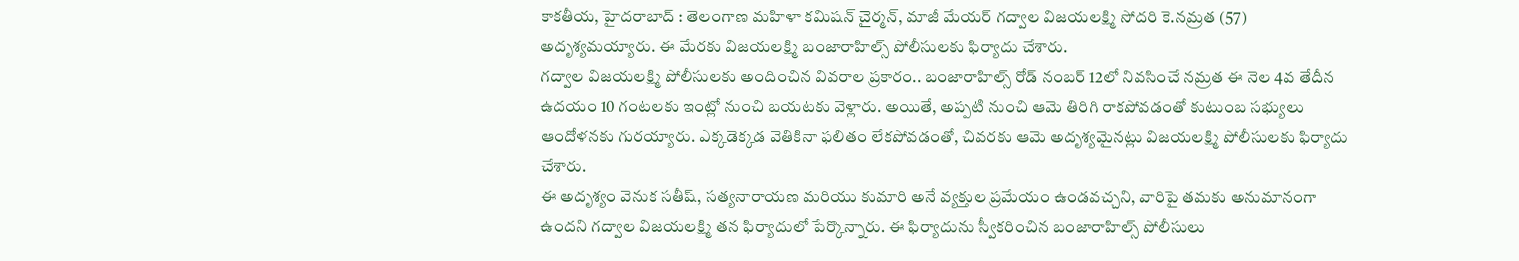కాకతీయ, హైదరాబాద్ : తెలంగాణ మహిళా కమిషన్ చైర్మన్, మాజీ మేయర్ గద్వాల విజయలక్ష్మి సోదరి కె.నమ్రత (57) అదృశ్యమయ్యారు. ఈ మేరకు విజయలక్ష్మి బంజారాహిల్స్ పోలీసులకు ఫిర్యాదు చేశారు.
గద్వాల విజయలక్ష్మి పోలీసులకు అందించిన వివరాల ప్రకారం.. బంజారాహిల్స్ రోడ్ నంబర్ 12లో నివసించే నమ్రత ఈ నెల 4వ తేదీన ఉదయం 10 గంటలకు ఇంట్లో నుంచి బయటకు వెళ్లారు. అయితే, అప్పటి నుంచి ఆమె తిరిగి రాకపోవడంతో కుటుంబ సభ్యులు ఆందోళనకు గురయ్యారు. ఎక్కడెక్కడ వెతికినా ఫలితం లేకపోవడంతో, చివరకు ఆమె అదృశ్యమైనట్లు విజయలక్ష్మి పోలీసులకు ఫిర్యాదు చేశారు.
ఈ అదృశ్యం వెనుక సతీష్, సత్యనారాయణ మరియు కుమారి అనే వ్యక్తుల ప్రమేయం ఉండవచ్చని, వారిపై తమకు అనుమానంగా ఉందని గద్వాల విజయలక్ష్మి తన ఫిర్యాదులో పేర్కొన్నారు. ఈ ఫిర్యాదును స్వీకరించిన బంజారాహిల్స్ పోలీసులు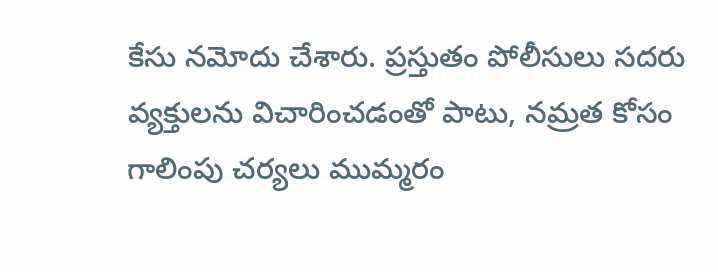కేసు నమోదు చేశారు. ప్రస్తుతం పోలీసులు సదరు వ్యక్తులను విచారించడంతో పాటు, నమ్రత కోసం గాలింపు చర్యలు ముమ్మరం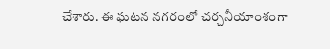చేశారు. ఈ ఘటన నగరంలో చర్చనీయాంశంగా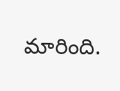మారింది.